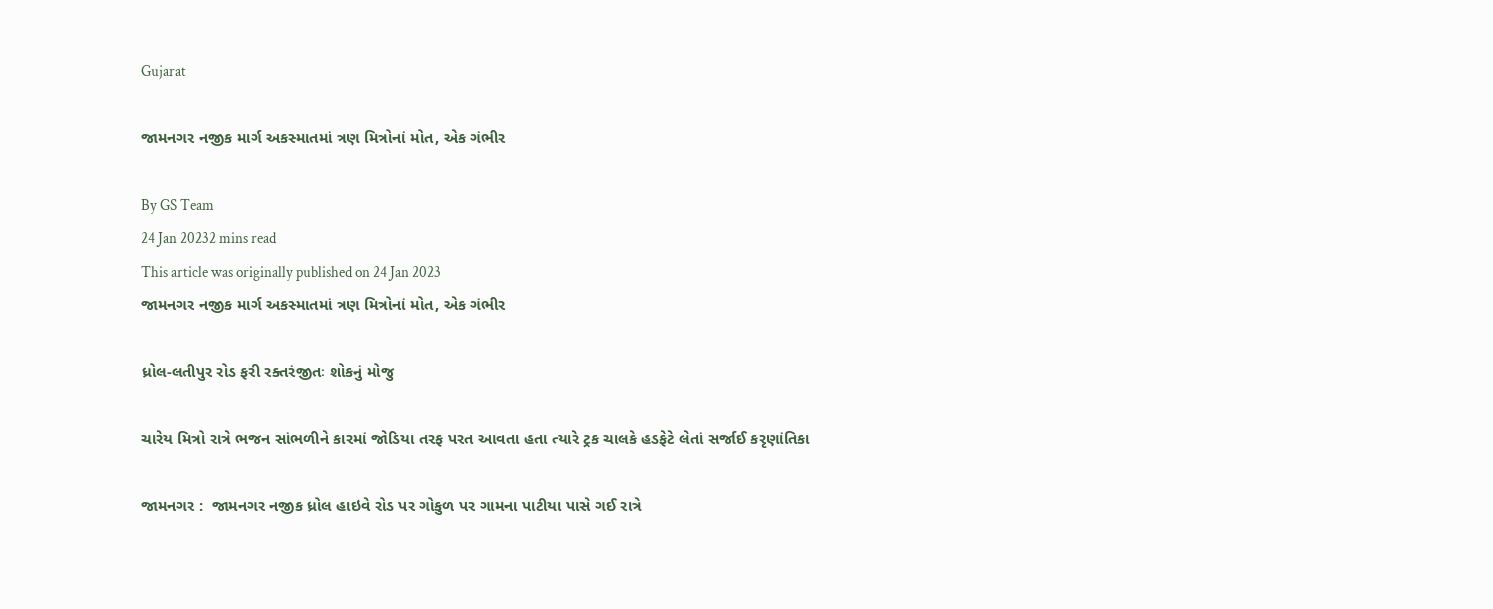Gujarat

જામનગર નજીક માર્ગ અકસ્માતમાં ત્રણ મિત્રોનાં મોત, એક ગંભીર

By GS Team
24 Jan 20232 mins read
This article was originally published on 24 Jan 2023
જામનગર નજીક માર્ગ અકસ્માતમાં ત્રણ મિત્રોનાં મોત, એક ગંભીર

ધ્રોલ-લતીપુર રોડ ફરી રક્તરંજીતઃ શોકનું મોજુ

ચારેય મિત્રો રાત્રે ભજન સાંભળીને કારમાં જોડિયા તરફ પરત આવતા હતા ત્યારે ટ્રક ચાલકે હડફેટે લેતાં સર્જાઈ કરૃણાંતિકા

જામનગર :  જામનગર નજીક ધ્રોલ હાઇવે રોડ પર ગોકુળ પર ગામના પાટીયા પાસે ગઈ રાત્રે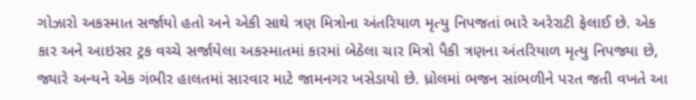ગોઝારો અકસ્માત સર્જાયો હતો અને એકી સાથે ત્રણ મિત્રોના અંતરિયાળ મૃત્યુ નિપજતાં ભારે અરેરાટી ફેલાઈ છે. એક કાર અને આઇસર ટ્રક વચ્ચે સર્જાયેલા અકસ્માતમાં કારમાં બેઠેલા ચાર મિત્રો પૈકી ત્રણના અંતરિયાળ મૃત્યુ નિપજ્યા છે, જ્યારે અન્યને એક ગંભીર હાલતમાં સારવાર માટે જામનગર ખસેડાયો છે. ધ્રોલમાં ભજન સાંભળીને પરત જતી વખતે આ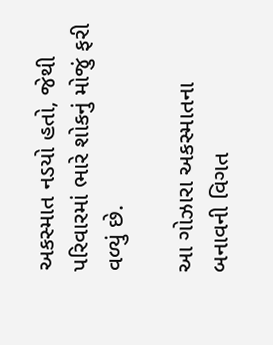અકસ્માત નડયો હતો, જેથી પરિવારમાં ભારે શોકનું મોજું ફરી વળ્યું છે.

આ ગોઝારા અકસ્માતના બનાવની વિગત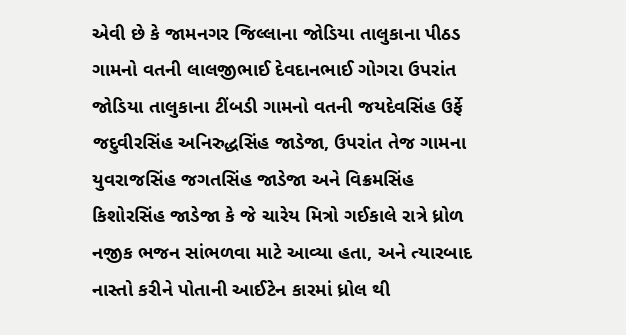એવી છે કે જામનગર જિલ્લાના જોડિયા તાલુકાના પીઠડ ગામનો વતની લાલજીભાઈ દેવદાનભાઈ ગોગરા ઉપરાંત જોડિયા તાલુકાના ટીંબડી ગામનો વતની જયદેવસિંહ ઉર્ફે જદુવીરસિંહ અનિરુદ્ધસિંહ જાડેજા, ઉપરાંત તેજ ગામના યુવરાજસિંહ જગતસિંહ જાડેજા અને વિક્રમસિંહ કિશોરસિંહ જાડેજા કે જે ચારેય મિત્રો ગઈકાલે રાત્રે ધ્રોળ નજીક ભજન સાંભળવા માટે આવ્યા હતા, અને ત્યારબાદ નાસ્તો કરીને પોતાની આઈટેન કારમાં ધ્રોલ થી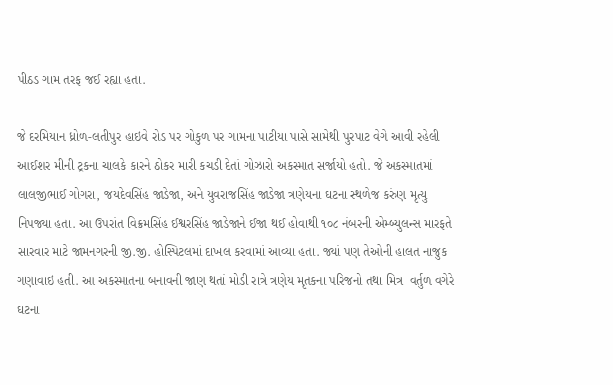પીઠડ ગામ તરફ જઈ રહ્યા હતા.

જે દરમિયાન ધ્રોળ-લતીપુર હાઇવે રોડ પર ગોકુળ પર ગામના પાટીયા પાસે સામેથી પુરપાટ વેગે આવી રહેલી આઈશર મીની ટ્રકના ચાલકે કારને ઠોકર મારી કચડી દેતાં ગોઝારો અકસ્માત સર્જાયો હતો. જે અકસ્માતમાં લાલજીભાઈ ગોગરા, જયદેવસિંહ જાડેજા, અને યુવરાજસિંહ જાડેજા ત્રણેયના ઘટના સ્થળેજ કરુંણ મૃત્યુ નિપજ્યા હતા. આ ઉપરાંત વિક્રમસિંહ ઈશ્વરસિંહ જાડેજાને ઈજા થઈ હોવાથી ૧૦૮ નંબરની એમ્બ્યુલન્સ મારફતે સારવાર માટે જામનગરની જી.જી. હોસ્પિટલમાં દાખલ કરવામાં આવ્યા હતા. જ્યાં પણ તેઓની હાલત નાજુક ગણાવાઇ હતી. આ અકસ્માતના બનાવની જાણ થતાં મોડી રાત્રે ત્રણેય મૃતકના પરિજનો તથા મિત્ર  વર્તુળ વગેરે ઘટના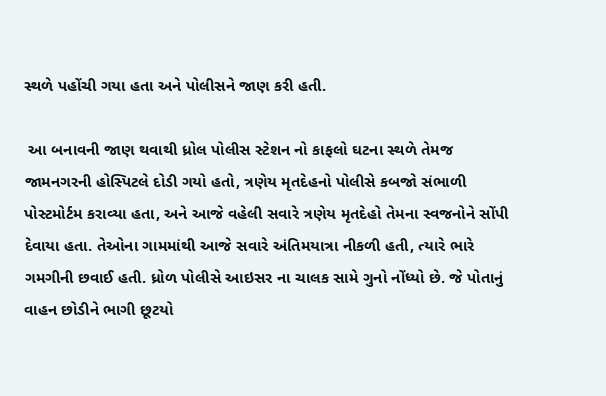સ્થળે પહોંચી ગયા હતા અને પોલીસને જાણ કરી હતી.

 આ બનાવની જાણ થવાથી ધ્રોલ પોલીસ સ્ટેશન નો કાફલો ઘટના સ્થળે તેમજ જામનગરની હોસ્પિટલે દોડી ગયો હતો, ત્રણેય મૃતદેહનો પોલીસે કબજો સંભાળી પોસ્ટમોર્ટમ કરાવ્યા હતા, અને આજે વહેલી સવારે ત્રણેય મૃતદેહો તેમના સ્વજનોને સોંપી દેવાયા હતા. તેઓના ગામમાંથી આજે સવારે અંતિમયાત્રા નીકળી હતી, ત્યારે ભારે ગમગીની છવાઈ હતી. ધ્રોળ પોલીસે આઇસર ના ચાલક સામે ગુનો નોંધ્યો છે. જે પોતાનું વાહન છોડીને ભાગી છૂટયો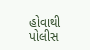હોવાથી પોલીસ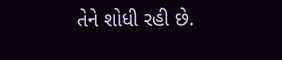તેને શોધી રહી છે.